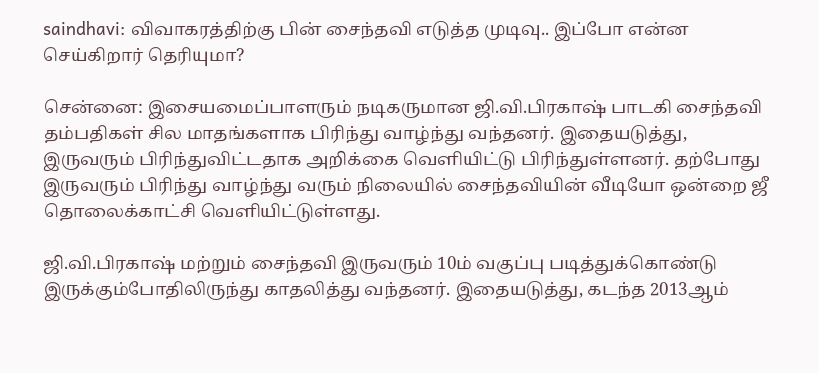saindhavi: விவாகரத்திற்கு பின் சைந்தவி எடுத்த முடிவு.. இப்போ என்ன செய்கிறார் தெரியுமா?

சென்னை: இசையமைப்பாளரும் நடிகருமான ஜி.வி.பிரகாஷ் பாடகி சைந்தவி தம்பதிகள் சில மாதங்களாக பிரிந்து வாழ்ந்து வந்தனர். இதையடுத்து, இருவரும் பிரிந்துவிட்டதாக அறிக்கை வெளியிட்டு பிரிந்துள்ளனர். தற்போது இருவரும் பிரிந்து வாழ்ந்து வரும் நிலையில் சைந்தவியின் வீடியோ ஒன்றை ஜீ தொலைக்காட்சி வெளியிட்டுள்ளது.

ஜி.வி.பிரகாஷ் மற்றும் சைந்தவி இருவரும் 10ம் வகுப்பு படித்துக்கொண்டு இருக்கும்போதிலிருந்து காதலித்து வந்தனர். இதையடுத்து, கடந்த 2013ஆம்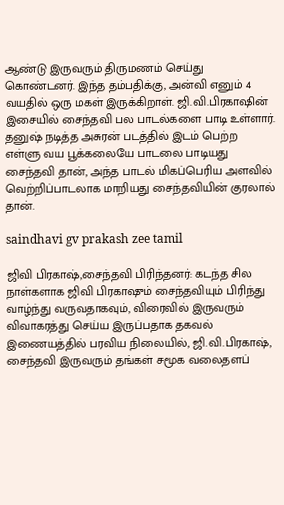ஆண்டு இருவரும் திருமணம் செய்து கொண்டனர். இந்த தம்பதிக்கு, அன்வி எனும் 4 வயதில் ஒரு மகள் இருக்கிறாள். ஜி.வி.பிரகாஷின் இசையில் சைந்தவி பல பாடல்களை பாடி உள்ளார். தனுஷ் நடித்த அசுரன் படத்தில் இடம் பெற்ற எள்ளு வய பூக்கலையே பாடலை பாடியது சைந்தவி தான், அந்த பாடல் மிகப்பெரிய அளவில் வெற்றிப்பாடலாக மாறியது சைந்தவியின் குரலால் தான்.

saindhavi gv prakash zee tamil

ஜிவி பிரகாஷ்,சைந்தவி பிரிந்தனர்: கடந்த சில நாள்களாக ஜிவி பிரகாஷும் சைந்தவியும் பிரிந்து வாழ்ந்து வருவதாகவும், விரைவில் இருவரும் விவாகரத்து செய்ய இருப்பதாக தகவல் இணையத்தில் பரவிய நிலையில், ஜி.வி.பிரகாஷ், சைந்தவி இருவரும் தங்கள் சமூக வலைதளப்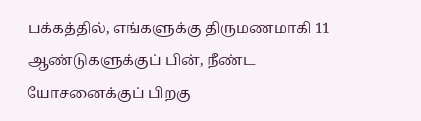பக்கத்தில், எங்களுக்கு திருமணமாகி 11 ஆண்டுகளுக்குப் பின், நீண்ட யோசனைக்குப் பிறகு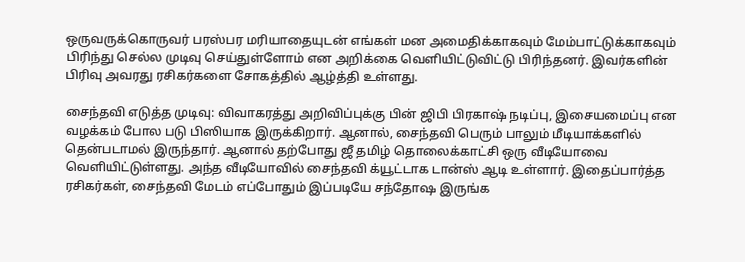ஒருவருக்கொருவர் பரஸ்பர மரியாதையுடன் எங்கள் மன அமைதிக்காகவும் மேம்பாட்டுக்காகவும் பிரிந்து செல்ல முடிவு செய்துள்ளோம் என அறிக்கை வெளியிட்டுவிட்டு பிரிந்தனர். இவர்களின் பிரிவு அவரது ரசிகர்களை சோகத்தில் ஆழ்த்தி உள்ளது.

சைந்தவி எடுத்த முடிவு: விவாகரத்து அறிவிப்புக்கு பின் ஜிபி பிரகாஷ் நடிப்பு, இசையமைப்பு என வழக்கம் போல படு பிஸியாக இருக்கிறார். ஆனால், சைந்தவி பெரும் பாலும் மீடியாக்களில் தென்படாமல் இருந்தார். ஆனால் தற்போது ஜீ தமிழ் தொலைக்காட்சி ஒரு வீடியோவை வெளியிட்டுள்ளது. அந்த வீடியோவில் சைந்தவி க்யூட்டாக டான்ஸ் ஆடி உள்ளார். இதைப்பார்த்த ரசிகர்கள், சைந்தவி மேடம் எப்போதும் இப்படியே சந்தோஷ இருங்க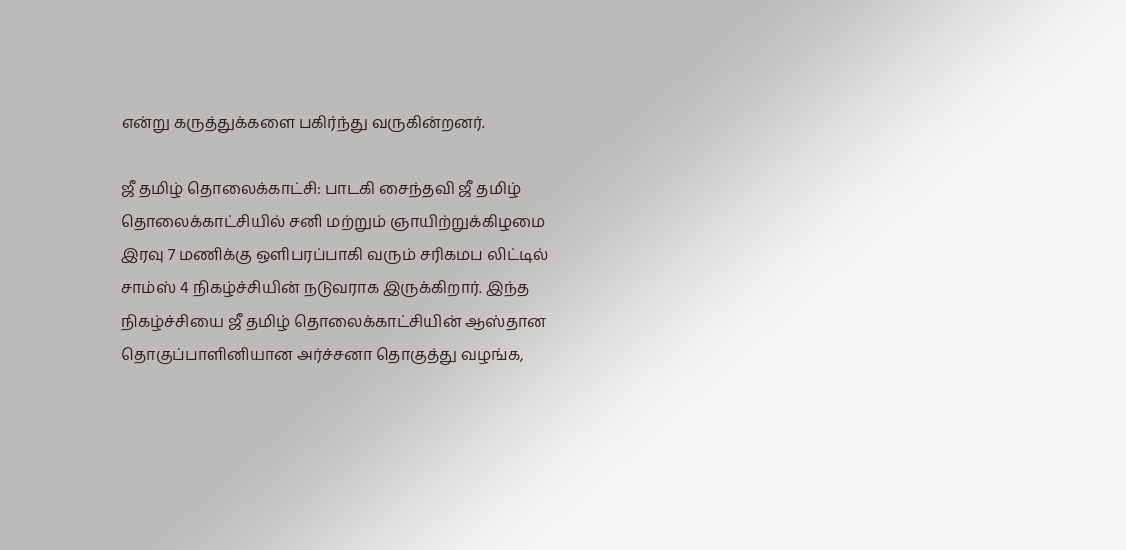என்று கருத்துக்களை பகிர்ந்து வருகின்றனர்.

ஜீ தமிழ் தொலைக்காட்சி: பாடகி சைந்தவி ஜீ தமிழ் தொலைக்காட்சியில் சனி மற்றும் ஞாயிற்றுக்கிழமை இரவு 7 மணிக்கு ஒளிபரப்பாகி வரும் சரிகமப லிட்டில் சாம்ஸ் 4 நிகழ்ச்சியின் நடுவராக இருக்கிறார். இந்த நிகழ்ச்சியை ஜீ தமிழ் தொலைக்காட்சியின் ஆஸ்தான தொகுப்பாளினியான அர்ச்சனா தொகுத்து வழங்க,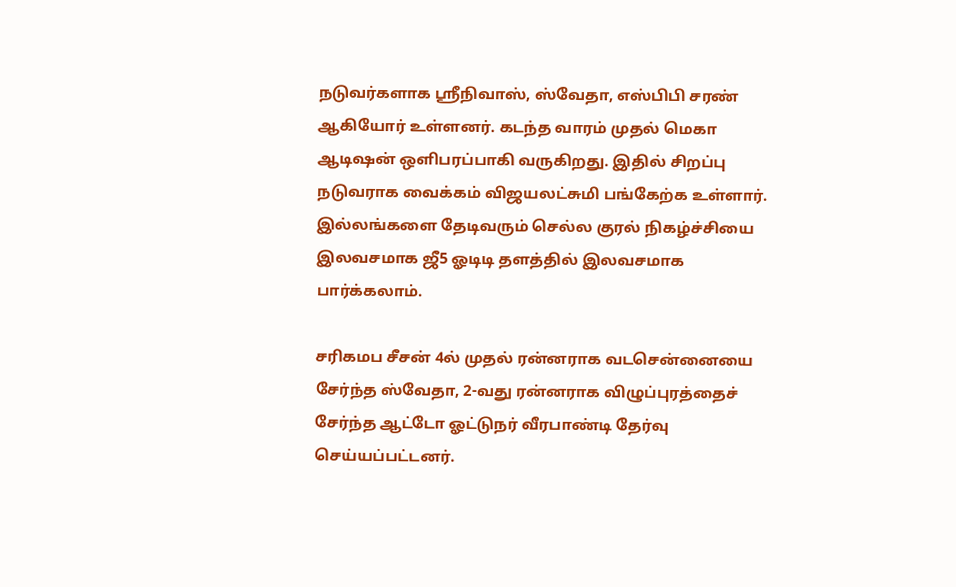நடுவர்களாக ஸ்ரீநிவாஸ், ஸ்வேதா, எஸ்பிபி சரண் ஆகியோர் உள்ளனர். கடந்த வாரம் முதல் மெகா ஆடிஷன் ஒளிபரப்பாகி வருகிறது. இதில் சிறப்பு நடுவராக வைக்கம் விஜயலட்சுமி பங்கேற்க உள்ளார். இல்லங்களை தேடிவரும் செல்ல குரல் நிகழ்ச்சியை இலவசமாக ஜீ5 ஓடிடி தளத்தில் இலவசமாக பார்க்கலாம்.

சரிகமப சீசன் 4ல் முதல் ரன்னராக வடசென்னையை சேர்ந்த ஸ்வேதா, 2-வது ரன்னராக விழுப்புரத்தைச் சேர்ந்த ஆட்டோ ஓட்டுநர் வீரபாண்டி தேர்வு செய்யப்பட்டனர்.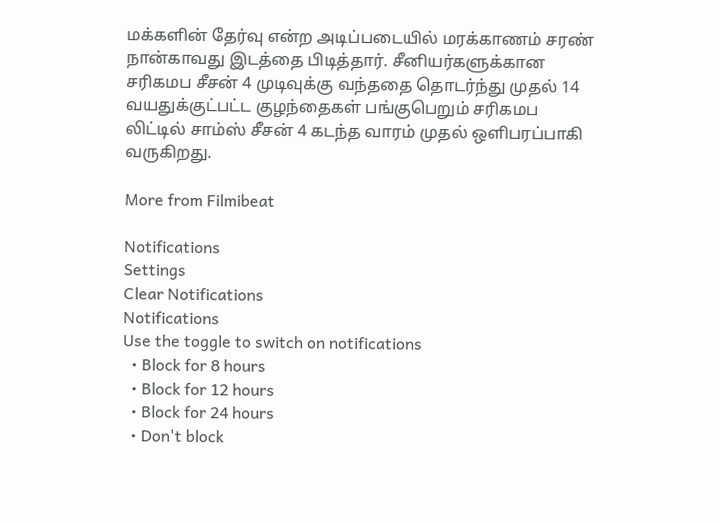மக்களின் தேர்வு என்ற அடிப்படையில் மரக்காணம் சரண் நான்காவது இடத்தை பிடித்தார். சீனியர்களுக்கான சரிகமப சீசன் 4 முடிவுக்கு வந்ததை தொடர்ந்து முதல் 14 வயதுக்குட்பட்ட குழந்தைகள் பங்குபெறும் சரிகமப லிட்டில் சாம்ஸ் சீசன் 4 கடந்த வாரம் முதல் ஒளிபரப்பாகி வருகிறது.

More from Filmibeat

Notifications
Settings
Clear Notifications
Notifications
Use the toggle to switch on notifications
  • Block for 8 hours
  • Block for 12 hours
  • Block for 24 hours
  • Don't block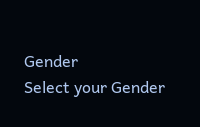Gender
Select your Gender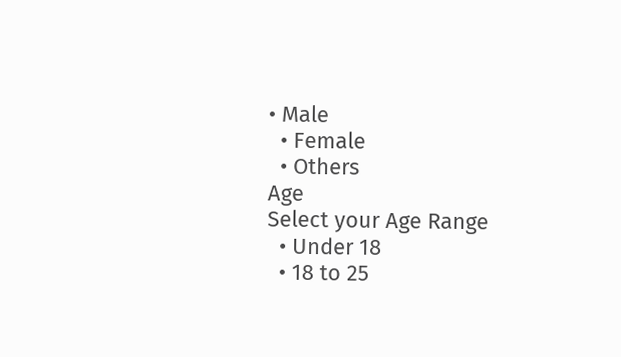• Male
  • Female
  • Others
Age
Select your Age Range
  • Under 18
  • 18 to 25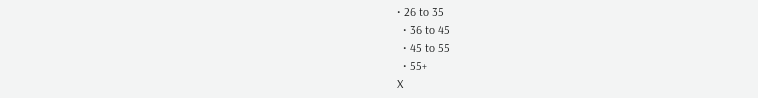• 26 to 35
  • 36 to 45
  • 45 to 55
  • 55+
X